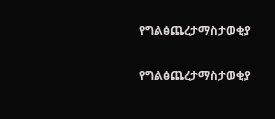የግልፅጨረታማስታወቂያ

የግልፅጨረታማስታወቂያ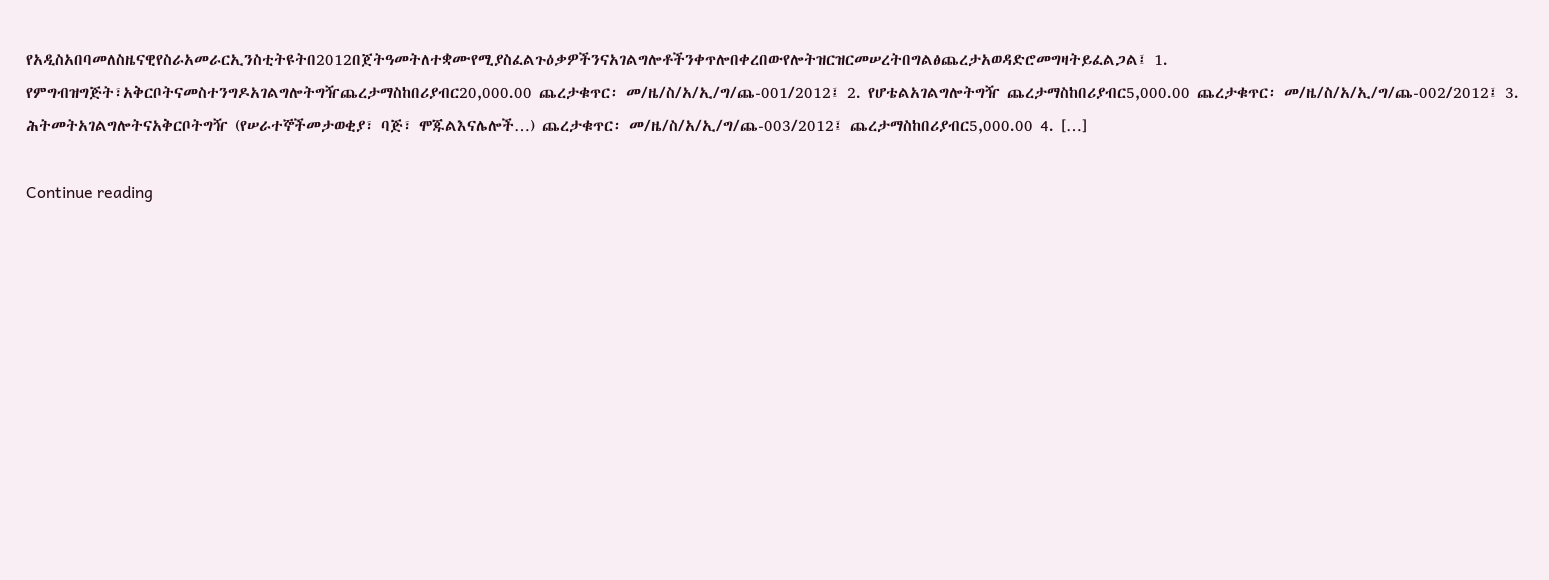የአዲስአበባመለስዜናዊየስራአመራርኢንስቲትዩትበ2012በጀትዓመትለተቋሙየሚያስፈልጉዕቃዎችንናአገልግሎቶችንቀጥሎበቀረበውየሎትዝርዝርመሠረትበግልፅጨረታአወዳድሮመግዛትይፈልጋል፤ 1. የምግብዝግጅት፣አቅርቦትናመስተንግዶአገልግሎትግዥጨረታማስከበሪያብር20,000.00 ጨረታቁጥር፡ መ/ዜ/ስ/አ/ኢ/ግ/ጨ-001/2012፤ 2. የሆቴልአገልግሎትግዥ ጨረታማስከበሪያብር5,000.00 ጨረታቁጥር፡ መ/ዜ/ስ/አ/ኢ/ግ/ጨ-002/2012፤ 3. ሕትመትአገልግሎትናአቅርቦትግዥ (የሠራተኞችመታወቂያ፣ ባጅ፣ ሞጁልእናሌሎች…) ጨረታቁጥር፡ መ/ዜ/ስ/አ/ኢ/ግ/ጨ-003/2012፤ ጨረታማስከበሪያብር5,000.00 4. […]

Continue reading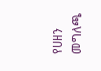የሀዘን መግለጫ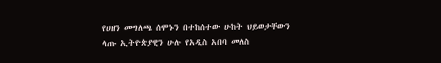የሀዘን መግለጫ ሰሞኑን በተከሰተው ሁከት ህይወታቸውን ላጡ ኢትዮጵያዊን ሁሉ የአዲስ አበባ መለስ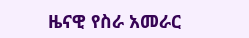ዜናዊ የስራ አመራር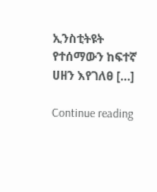ኢንስቲትዩት የተሰማውን ከፍተኛ ሀዘን እየገለፀ […]

Continue reading